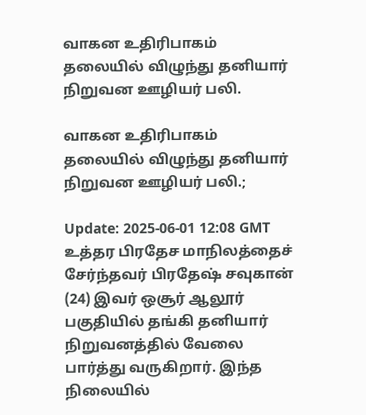வாகன உதிரிபாகம் தலையில் விழுந்து தனியார் நிறுவன ஊழியர் பலி.

வாகன உதிரிபாகம் தலையில் விழுந்து தனியார் நிறுவன ஊழியர் பலி.;

Update: 2025-06-01 12:08 GMT
உத்தர பிரதேச மாநிலத்தைச் சேர்ந்தவர் பிரதேஷ் சவுகான் (24) இவர் ஒசூர் ஆலூர் பகுதியில் தங்கி தனியார் நிறுவனத்தில் வேலை பார்த்து வருகிறார். இந்த நிலையில்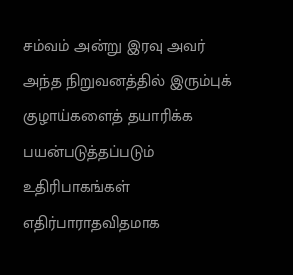சம்வம் அன்று இரவு அவர் அந்த நிறுவனத்தில் இரும்புக் குழாய்களைத் தயாரிக்க பயன்படுத்தப்படும் உதிரிபாகங்கள் எதிர்பாராதவிதமாக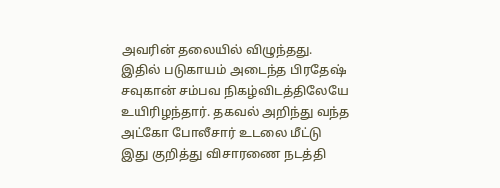அவரின் தலையில் விழுந்தது. இதில் படுகாயம் அடைந்த பிரதேஷ் சவுகான் சம்பவ நிகழ்விடத்திலேயே உயிரிழந்தார். தகவல் அறிந்து வந்த அட்கோ போலீசார் உடலை மீட்டு இது குறித்து விசாரணை நடத்தி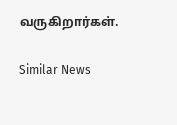வருகிறார்கள்.

Similar News